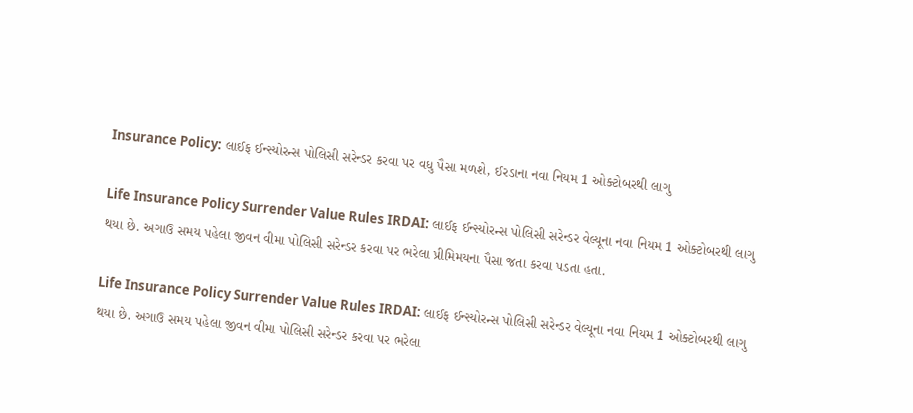Insurance Policy: લાઈફ ઈન્સ્યોરન્સ પોલિસી સરેન્ડર કરવા પર વધુ પૈસા મળશે, ઈરડાના નવા નિયમ 1 ઓક્ટોબરથી લાગુ

Life Insurance Policy Surrender Value Rules IRDAI: લાઈફ ઈન્સ્યોરન્સ પોલિસી સરેન્ડર વેલ્યૂના નવા નિયમ 1 ઓક્ટોબરથી લાગુ થયા છે. અગાઉ સમય પહેલા જીવન વીમા પોલિસી સરેન્ડર કરવા પર ભરેલા પ્રીમિમયના પૈસા જતા કરવા પડતા હતા.

Life Insurance Policy Surrender Value Rules IRDAI: લાઈફ ઈન્સ્યોરન્સ પોલિસી સરેન્ડર વેલ્યૂના નવા નિયમ 1 ઓક્ટોબરથી લાગુ થયા છે. અગાઉ સમય પહેલા જીવન વીમા પોલિસી સરેન્ડર કરવા પર ભરેલા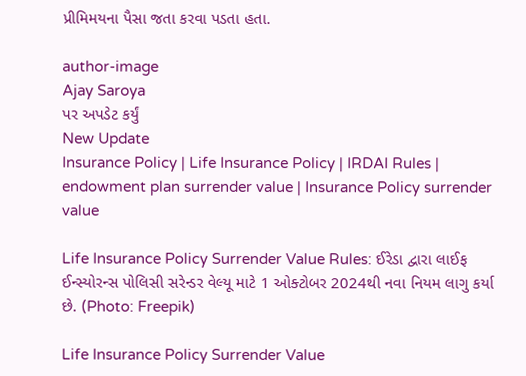પ્રીમિમયના પૈસા જતા કરવા પડતા હતા.

author-image
Ajay Saroya
પર અપડેટ કર્યું
New Update
Insurance Policy | Life Insurance Policy | IRDAI Rules | endowment plan surrender value | Insurance Policy surrender value

Life Insurance Policy Surrender Value Rules: ઈરેડા દ્વારા લાઈફ ઈન્સ્યોરન્સ પોલિસી સરેન્ડર વેલ્યૂ માટે 1 ઓક્ટોબર 2024થી નવા નિયમ લાગુ કર્યા છે. (Photo: Freepik)

Life Insurance Policy Surrender Value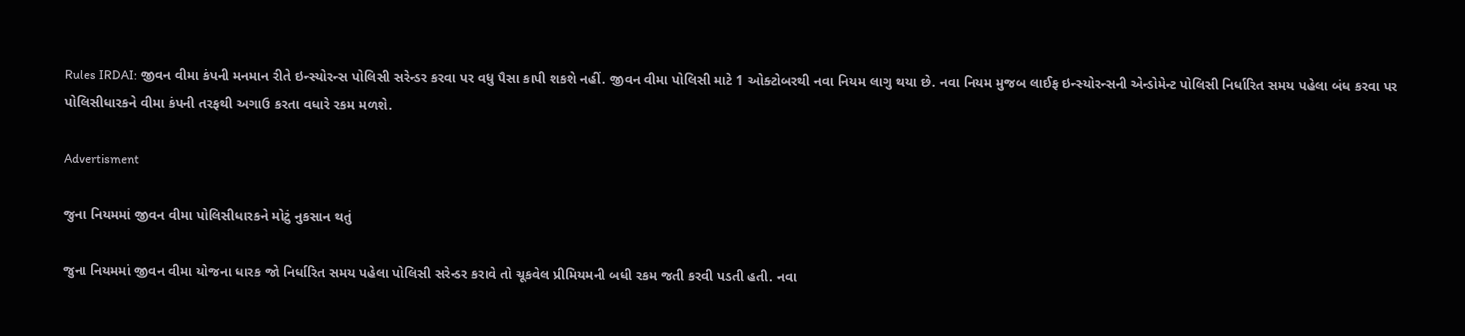Rules IRDAI: જીવન વીમા કંપની મનમાન રીતે ઇન્સ્યોરન્સ પોલિસી સરેન્ડર કરવા પર વધુ પૈસા કાપી શકશે નહીં. જીવન વીમા પોલિસી માટે 1 ઓક્ટોબરથી નવા નિયમ લાગુ થયા છે. નવા નિયમ મુજબ લાઈફ ઇન્સ્યોરન્સની એન્ડોમેન્ટ પોલિસી નિર્ધારિત સમય પહેલા બંધ કરવા પર પોલિસીધારકને વીમા કંપની તરફથી અગાઉ કરતા વધારે રકમ મળશે.

Advertisment

જુના નિયમમાં જીવન વીમા પોલિસીધારકને મોટું નુકસાન થતું

જુના નિયમમાં જીવન વીમા યોજના ધારક જો નિર્ધારિત સમય પહેલા પોલિસી સરેન્ડર કરાવે તો ચૂકવેલ પ્રીમિયમની બધી રકમ જતી કરવી પડતી હતી. નવા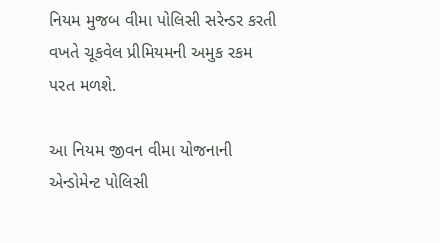નિયમ મુજબ વીમા પોલિસી સરેન્ડર કરતી વખતે ચૂકવેલ પ્રીમિયમની અમુક રકમ પરત મળશે.

આ નિયમ જીવન વીમા યોજનાની એન્ડોમેન્ટ પોલિસી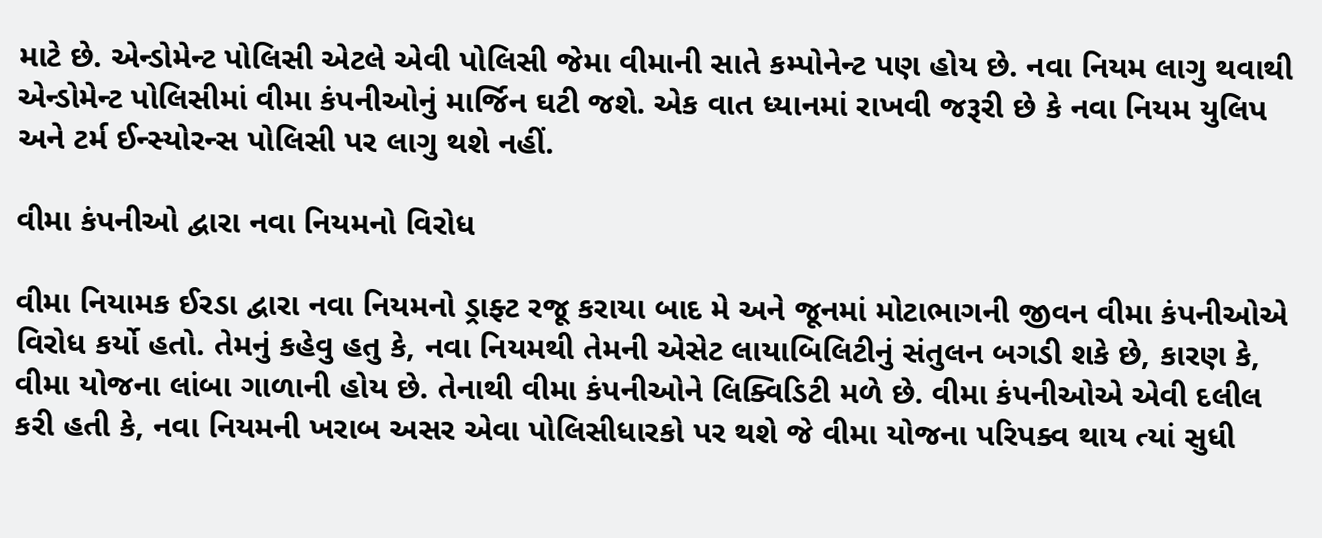માટે છે. એન્ડોમેન્ટ પોલિસી એટલે એવી પોલિસી જેમા વીમાની સાતે કમ્પોનેન્ટ પણ હોય છે. નવા નિયમ લાગુ થવાથી એન્ડોમેન્ટ પોલિસીમાં વીમા કંપનીઓનું માર્જિન ઘટી જશે. એક વાત ધ્યાનમાં રાખવી જરૂરી છે કે નવા નિયમ યુલિપ અને ટર્મ ઈન્સ્યોરન્સ પોલિસી પર લાગુ થશે નહીં.

વીમા કંપનીઓ દ્વારા નવા નિયમનો વિરોધ

વીમા નિયામક ઈરડા દ્વારા નવા નિયમનો ડ્રાફ્ટ રજૂ કરાયા બાદ મે અને જૂનમાં મોટાભાગની જીવન વીમા કંપનીઓએ વિરોધ કર્યો હતો. તેમનું કહેવુ હતુ કે, નવા નિયમથી તેમની એસેટ લાયાબિલિટીનું સંતુલન બગડી શકે છે, કારણ કે, વીમા યોજના લાંબા ગાળાની હોય છે. તેનાથી વીમા કંપનીઓને લિક્વિડિટી મળે છે. વીમા કંપનીઓએ એવી દલીલ કરી હતી કે, નવા નિયમની ખરાબ અસર એવા પોલિસીધારકો પર થશે જે વીમા યોજના પરિપક્વ થાય ત્યાં સુધી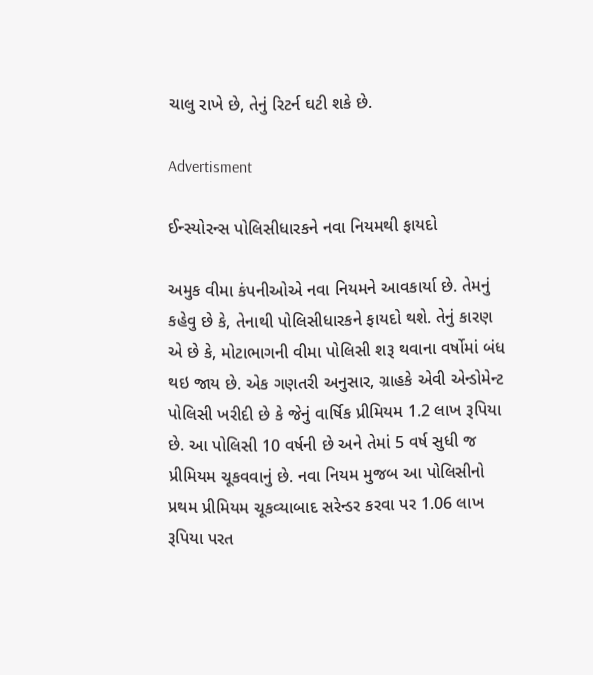ચાલુ રાખે છે, તેનું રિટર્ન ઘટી શકે છે.

Advertisment

ઈન્સ્યોરન્સ પોલિસીધારકને નવા નિયમથી ફાયદો

અમુક વીમા કંપનીઓએ નવા નિયમને આવકાર્યા છે. તેમનું કહેવુ છે કે, તેનાથી પોલિસીધારકને ફાયદો થશે. તેનું કારણ એ છે કે, મોટાભાગની વીમા પોલિસી શરૂ થવાના વર્ષોમાં બંધ થઇ જાય છે. એક ગણતરી અનુસાર, ગ્રાહકે એવી એન્ડોમેન્ટ પોલિસી ખરીદી છે કે જેનું વાર્ષિક પ્રીમિયમ 1.2 લાખ રૂપિયા છે. આ પોલિસી 10 વર્ષની છે અને તેમાં 5 વર્ષ સુધી જ પ્રીમિયમ ચૂકવવાનું છે. નવા નિયમ મુજબ આ પોલિસીનો પ્રથમ પ્રીમિયમ ચૂકવ્યાબાદ સરેન્ડર કરવા પર 1.06 લાખ રૂપિયા પરત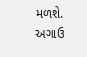મળશે. અગાઉ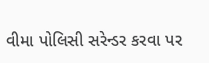વીમા પોલિસી સરેન્ડર કરવા પર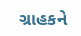ગ્રાહકને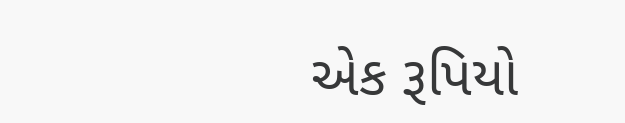એક રૂપિયો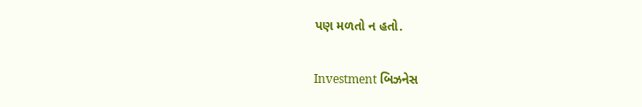પણ મળતો ન હતો.

Investment બિઝનેસ